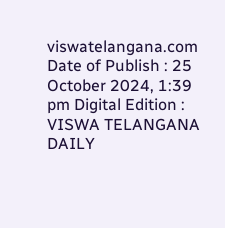viswatelangana.com
Date of Publish : 25 October 2024, 1:39 pm Digital Edition : VISWA TELANGANA DAILY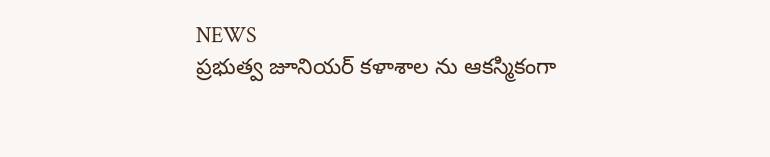NEWS
ప్రభుత్వ జూనియర్ కళాశాల ను ఆకస్మికంగా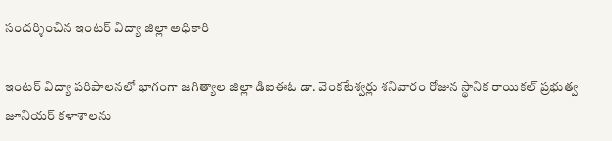సందర్శించిన ఇంటర్ విద్యా జిల్లా అధికారి

ఇంటర్ విద్యా పరిపాలనలో భాగంగా జగిత్యాల జిల్లా డిఐఈఓ డా. వెంకటేశ్వర్లు శనివారం రోజున స్థానిక రాయికల్ ప్రభుత్వ జూనియర్ కళాశాలను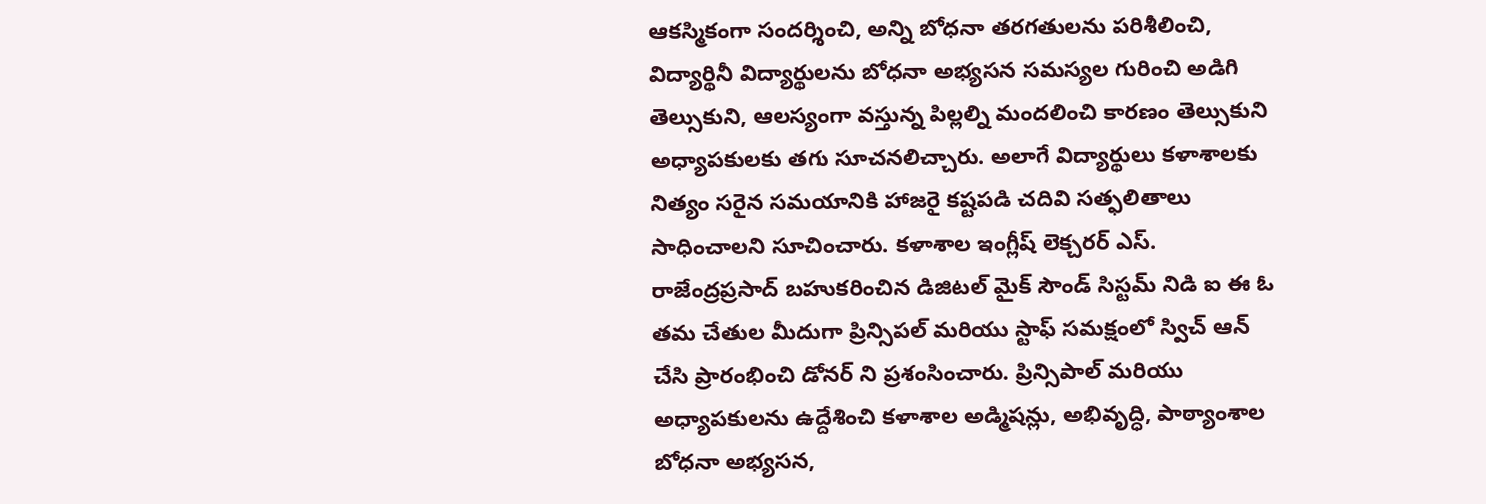ఆకస్మికంగా సందర్శించి, అన్ని బోధనా తరగతులను పరిశీలించి, విద్యార్థినీ విద్యార్థులను బోధనా అభ్యసన సమస్యల గురించి అడిగి తెల్సుకుని, ఆలస్యంగా వస్తున్న పిల్లల్ని మందలించి కారణం తెల్సుకుని అధ్యాపకులకు తగు సూచనలిచ్చారు. అలాగే విద్యార్థులు కళాశాలకు నిత్యం సరైన సమయానికి హాజరై కష్టపడి చదివి సత్ఫలితాలు సాధించాలని సూచించారు. కళాశాల ఇంగ్లీష్ లెక్చరర్ ఎస్. రాజేంద్రప్రసాద్ బహుకరించిన డిజిటల్ మైక్ సౌండ్ సిస్టమ్ నిడి ఐ ఈ ఓ తమ చేతుల మీదుగా ప్రిన్సిపల్ మరియు స్టాఫ్ సమక్షంలో స్విచ్ ఆన్ చేసి ప్రారంభించి డోనర్ ని ప్రశంసించారు. ప్రిన్సిపాల్ మరియు అధ్యాపకులను ఉద్దేశించి కళాశాల అడ్మిషన్లు, అభివృద్ధి, పాఠ్యాంశాల బోధనా అభ్యసన,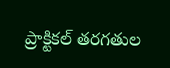ప్రాక్టికల్ తరగతుల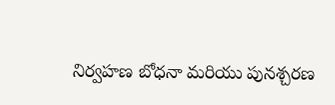నిర్వహణ బోధనా మరియు పునశ్చరణ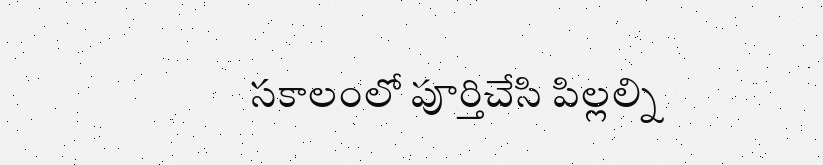సకాలంలో పూర్తిచేసి పిల్లల్ని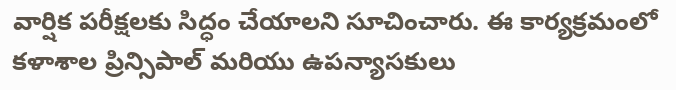వార్షిక పరీక్షలకు సిద్ధం చేయాలని సూచించారు. ఈ కార్యక్రమంలో కళాశాల ప్రిన్సిపాల్ మరియు ఉపన్యాసకులు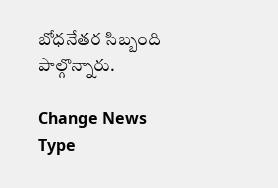బోధనేతర సిబ్బంది పాల్గొన్నారు.

Change News Type